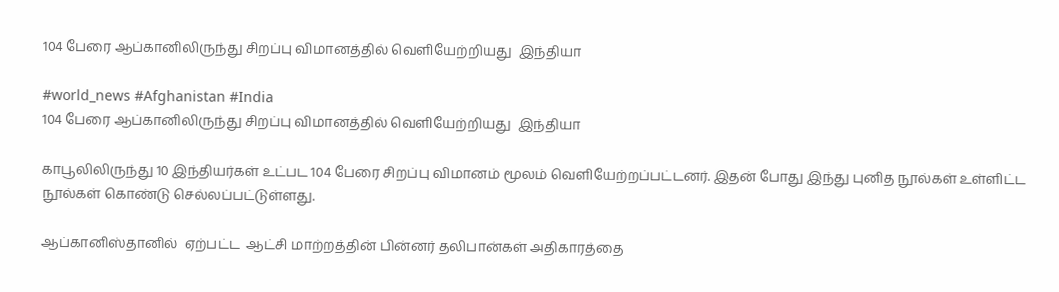104 பேரை ஆப்கானிலிருந்து சிறப்பு விமானத்தில் வெளியேற்றியது  இந்தியா

#world_news #Afghanistan #India
104 பேரை ஆப்கானிலிருந்து சிறப்பு விமானத்தில் வெளியேற்றியது  இந்தியா

காபூலிலிருந்து 10 இந்தியர்கள் உட்பட 104 பேரை சிறப்பு விமானம் மூலம் வெளியேற்றப்பட்டனர். இதன் போது இந்து புனித நூல்கள் உள்ளிட்ட நூல்கள் கொண்டு செல்லப்பட்டுள்ளது.

ஆப்கானிஸ்தானில்  ஏற்பட்ட  ஆட்சி மாற்றத்தின் பின்னர் தலிபான்கள் அதிகாரத்தை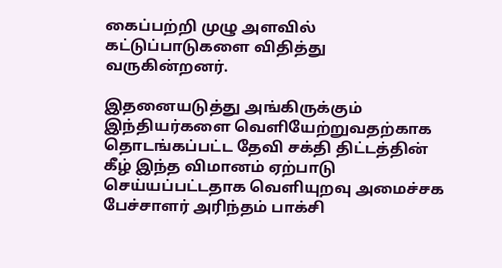கைப்பற்றி முழு அளவில் கட்டுப்பாடுகளை விதித்து வருகின்றனர்.

இதனையடுத்து அங்கிருக்கும் இந்தியர்களை வெளியேற்றுவதற்காக தொடங்கப்பட்ட தேவி சக்தி திட்டத்தின் கீழ் இந்த விமானம் ஏற்பாடு செய்யப்பட்டதாக வெளியுறவு அமைச்சக பேச்சாளர் அரிந்தம் பாக்சி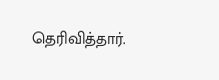தெரிவித்தார்.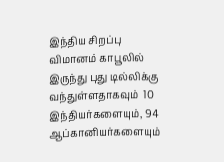இந்திய சிறப்பு விமானம் காபூலில் இருந்து புது டில்லிக்கு வந்துள்ளதாகவும்  10 இந்தியர்களையும், 94 ஆப்கானியர்களையும்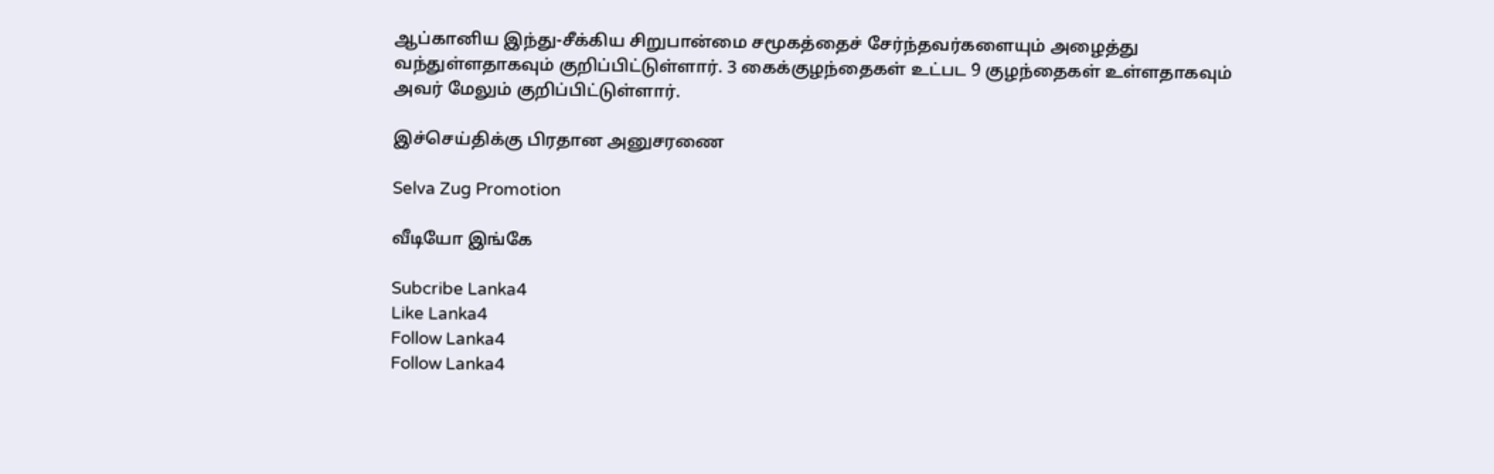ஆப்கானிய இந்து-சீக்கிய சிறுபான்மை சமூகத்தைச் சேர்ந்தவர்களையும் அழைத்து வந்துள்ளதாகவும் குறிப்பிட்டுள்ளார். 3 கைக்குழந்தைகள் உட்பட 9 குழந்தைகள் உள்ளதாகவும் அவர் மேலும் குறிப்பிட்டுள்ளார்.

இச்செய்திக்கு பிரதான அனுசரணை

Selva Zug Promotion

வீடியோ இங்கே

Subcribe Lanka4
Like Lanka4
Follow Lanka4
Follow Lanka4